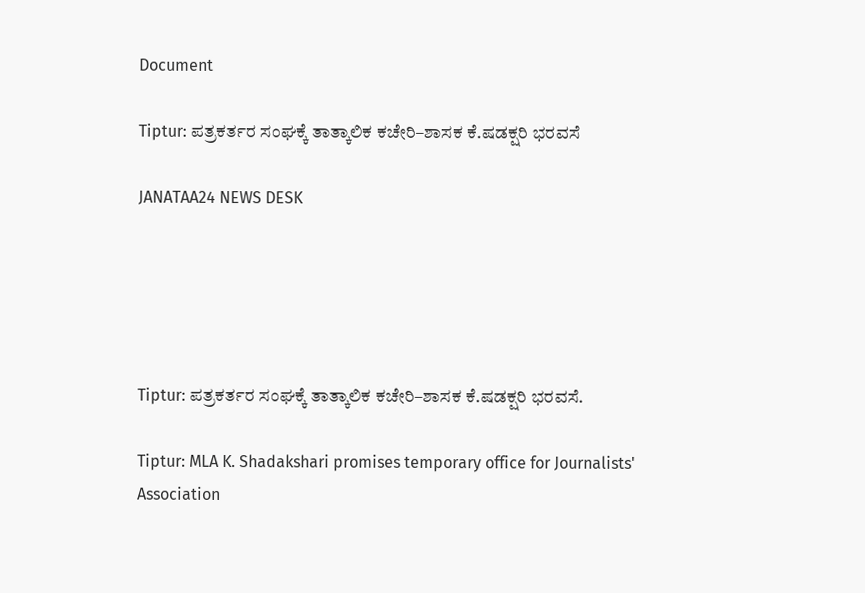Document

Tiptur: ಪತ್ರಕರ್ತರ ಸಂಘಕ್ಕೆ ತಾತ್ಕಾಲಿಕ ಕಚೇರಿ–ಶಾಸಕ ಕೆ.ಷಡಕ್ಷರಿ ಭರವಸೆ

JANATAA24 NEWS DESK





Tiptur: ಪತ್ರಕರ್ತರ ಸಂಘಕ್ಕೆ ತಾತ್ಕಾಲಿಕ ಕಚೇರಿ–ಶಾಸಕ ಕೆ.ಷಡಕ್ಷರಿ ಭರವಸೆ.

Tiptur: MLA K. Shadakshari promises temporary office for Journalists' Association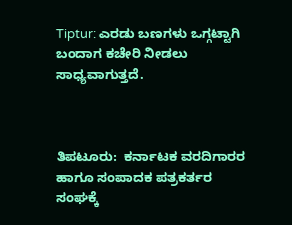Tiptur: ಎರಡು ಬಣಗಳು ಒಗ್ಗಟ್ಟಾಗಿ ಬಂದಾಗ ಕಚೇರಿ ನೀಡಲು ಸಾಧ್ಯವಾಗುತ್ತದೆ.



ತಿಪಟೂರು:  ಕರ್ನಾಟಕ ವರದಿಗಾರರ ಹಾಗೂ ಸಂಪಾದಕ ಪತ್ರಕರ್ತರ ಸಂಘಕ್ಕೆ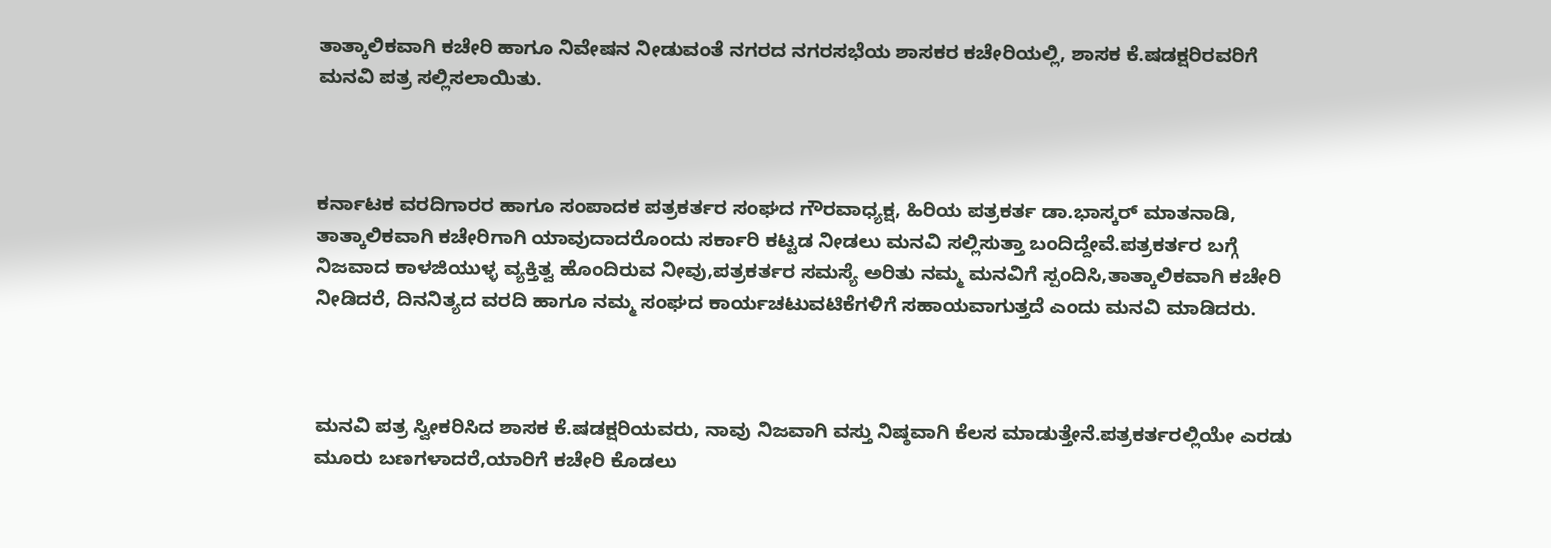ತಾತ್ಕಾಲಿಕವಾಗಿ ಕಚೇರಿ ಹಾಗೂ ನಿವೇಷನ ನೀಡುವಂತೆ ನಗರದ ನಗರಸಭೆಯ ಶಾಸಕರ ಕಚೇರಿಯಲ್ಲಿ, ಶಾಸಕ ಕೆ.ಷಡಕ್ಷರಿರವರಿಗೆ ಮನವಿ ಪತ್ರ ಸಲ್ಲಿಸಲಾಯಿತು.



ಕರ್ನಾಟಕ ವರದಿಗಾರರ ಹಾಗೂ ಸಂಪಾದಕ ಪತ್ರಕರ್ತರ ಸಂಘದ ಗೌರವಾಧ್ಯಕ್ಷ, ಹಿರಿಯ ಪತ್ರಕರ್ತ ಡಾ.ಭಾಸ್ಕರ್ ಮಾತನಾಡಿ, ತಾತ್ಕಾಲಿಕವಾಗಿ ಕಚೇರಿಗಾಗಿ ಯಾವುದಾದರೊಂದು ಸರ್ಕಾರಿ ಕಟ್ಟಡ ನೀಡಲು ಮನವಿ ಸಲ್ಲಿಸುತ್ತಾ ಬಂದಿದ್ದೇವೆ.ಪತ್ರಕರ್ತರ ಬಗ್ಗೆ ನಿಜವಾದ ಕಾಳಜಿಯುಳ್ಳ ವ್ಯಕ್ತಿತ್ವ ಹೊಂದಿರುವ ನೀವು,ಪತ್ರಕರ್ತರ ಸಮಸ್ಯೆ ಅರಿತು ನಮ್ಮ ಮನವಿಗೆ ಸ್ಪಂದಿಸಿ,ತಾತ್ಕಾಲಿಕವಾಗಿ ಕಚೇರಿ ನೀಡಿದರೆ, ದಿನನಿತ್ಯದ ವರದಿ ಹಾಗೂ ನಮ್ಮ ಸಂಘದ ಕಾರ್ಯಚಟುವಟಿಕೆಗಳಿಗೆ ಸಹಾಯವಾಗುತ್ತದೆ ಎಂದು ಮನವಿ ಮಾಡಿದರು.



ಮನವಿ ಪತ್ರ ಸ್ವೀಕರಿಸಿದ ಶಾಸಕ ಕೆ.ಷಡಕ್ಷರಿಯವರು, ನಾವು ನಿಜವಾಗಿ ವಸ್ತು ನಿಷ್ಠವಾಗಿ ಕೆಲಸ ಮಾಡುತ್ತೇನೆ.ಪತ್ರಕರ್ತರಲ್ಲಿಯೇ ಎರಡು ಮೂರು ಬಣಗಳಾದರೆ,ಯಾರಿಗೆ ಕಚೇರಿ ಕೊಡಲು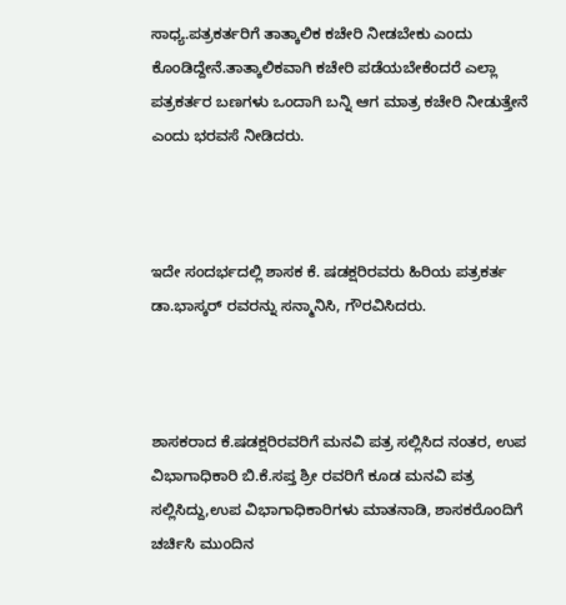ಸಾಧ್ಯ.ಪತ್ರಕರ್ತರಿಗೆ ತಾತ್ಕಾಲಿಕ ಕಚೇರಿ ನೀಡಬೇಕು ಎಂದು ಕೊಂಡಿದ್ದೇನೆ.ತಾತ್ಕಾಲಿಕವಾಗಿ ಕಚೇರಿ ಪಡೆಯಬೇಕೆಂದರೆ ಎಲ್ಲಾ ಪತ್ರಕರ್ತರ ಬಣಗಳು ಒಂದಾಗಿ ಬನ್ನಿ ಆಗ ಮಾತ್ರ ಕಚೇರಿ ನೀಡುತ್ತೇನೆ ಎಂದು ಭರವಸೆ ನೀಡಿದರು.



ಇದೇ ಸಂದರ್ಭದಲ್ಲಿ ಶಾಸಕ ಕೆ. ಷಡಕ್ಷರಿರವರು ಹಿರಿಯ ಪತ್ರಕರ್ತ ಡಾ.ಭಾಸ್ಕರ್ ರವರನ್ನು ಸನ್ಮಾನಿಸಿ, ಗೌರವಿಸಿದರು.



ಶಾಸಕರಾದ ಕೆ.ಷಡಕ್ಷರಿರವರಿಗೆ ಮನವಿ ಪತ್ರ ಸಲ್ಲಿಸಿದ ನಂತರ, ಉಪ ವಿಭಾಗಾಧಿಕಾರಿ ಬಿ.ಕೆ.ಸಪ್ತ ಶ್ರೀ ರವರಿಗೆ ಕೂಡ ಮನವಿ ಪತ್ರ ಸಲ್ಲಿಸಿದ್ದು,ಉಪ ವಿಭಾಗಾಧಿಕಾರಿಗಳು ಮಾತನಾಡಿ, ಶಾಸಕರೊಂದಿಗೆ ಚರ್ಚಿಸಿ ಮುಂದಿನ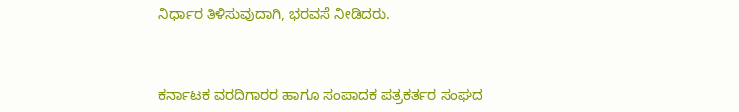ನಿರ್ಧಾರ ತಿಳಿಸುವುದಾಗಿ, ಭರವಸೆ ನೀಡಿದರು.



ಕರ್ನಾಟಕ ವರದಿಗಾರರ ಹಾಗೂ ಸಂಪಾದಕ ಪತ್ರಕರ್ತರ ಸಂಘದ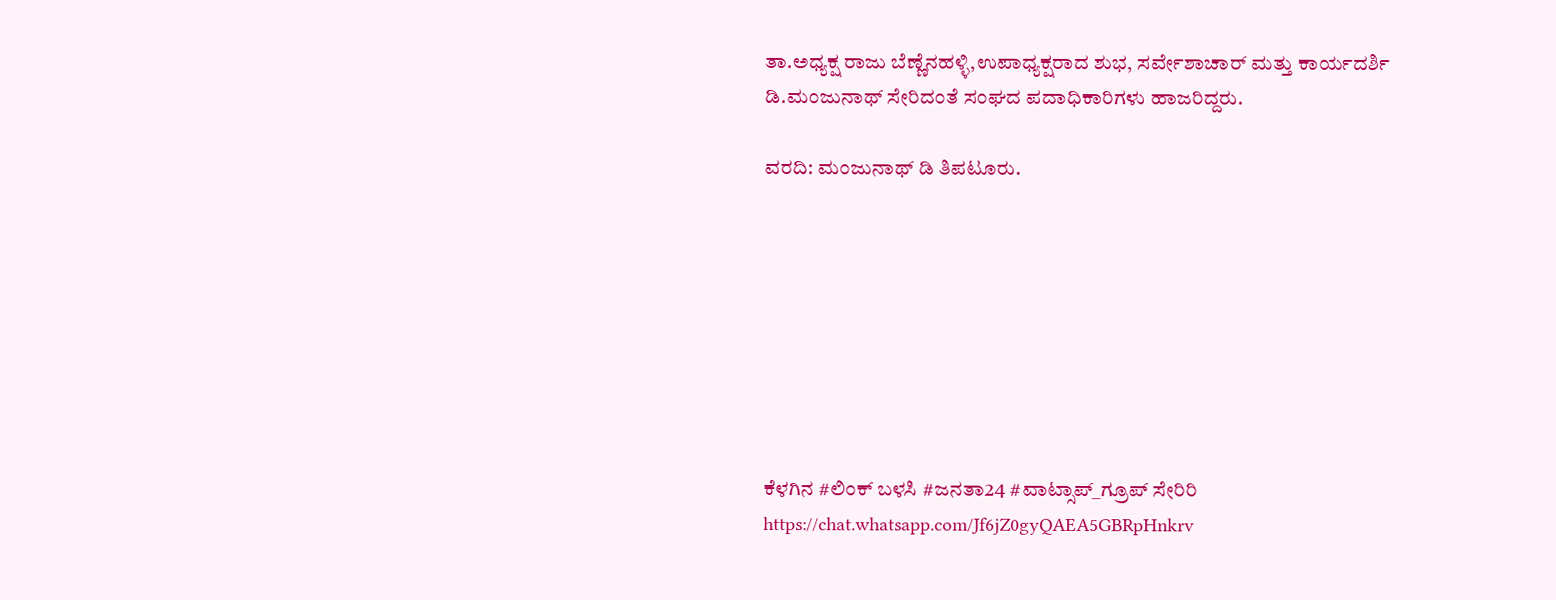ತಾ.ಅಧ್ಯಕ್ಷ ರಾಜು ಬೆಣ್ಣೆನಹಳ್ಳಿ,ಉಪಾಧ್ಯಕ್ಷರಾದ ಶುಭ, ಸರ್ವೇಶಾಚಾರ್ ಮತ್ತು ಕಾರ್ಯದರ್ಶಿ ಡಿ.ಮಂಜುನಾಥ್ ಸೇರಿದಂತೆ ಸಂಘದ ಪದಾಧಿಕಾರಿಗಳು ಹಾಜರಿದ್ದರು.

ವರದಿ: ಮಂಜುನಾಥ್ ಡಿ ತಿಪಟೂರು.








ಕೆಳಗಿನ #ಲಿಂಕ್ ಬಳಸಿ #ಜನತಾ24 #ವಾಟ್ಸಾಪ್_ಗ್ರೂಪ್ ಸೇರಿರಿ https://chat.whatsapp.com/Jf6jZ0gyQAEA5GBRpHnkrv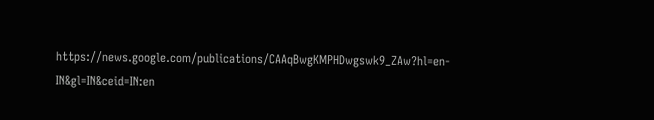https://news.google.com/publications/CAAqBwgKMPHDwgswk9_ZAw?hl=en-IN&gl=IN&ceid=IN:en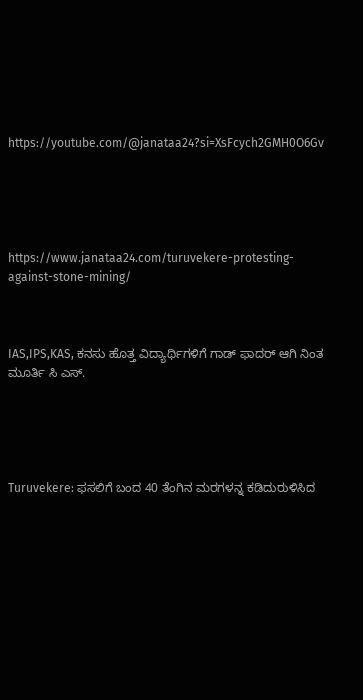https://youtube.com/@janataa24?si=XsFcych2GMH0O6Gv





https://www.janataa24.com/turuvekere-protesting-against-stone-mining/



IAS,IPS,KAS, ಕನಸು ಹೊತ್ತ ವಿದ್ಯಾರ್ಥಿಗಳಿಗೆ ಗಾಡ್ ಫಾದರ್ ಆಗಿ ನಿಂತ ಮೂರ್ತಿ ಸಿ ಎಸ್.





Turuvekere: ಫಸಲಿಗೆ ಬಂದ 40 ತೆಂಗಿನ ಮರಗಳನ್ನ ಕಡಿದುರುಳಿಸಿದ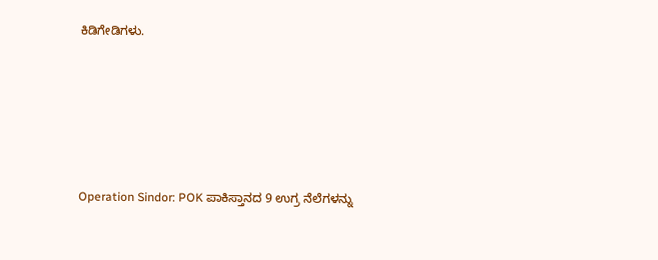ಕಿಡಿಗೇಡಿಗಳು.





Operation Sindor: POK ಪಾಕಿಸ್ತಾನದ 9 ಉಗ್ರ ನೆಲೆಗಳನ್ನು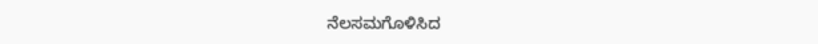ನೆಲಸಮಗೊಳಿಸಿದ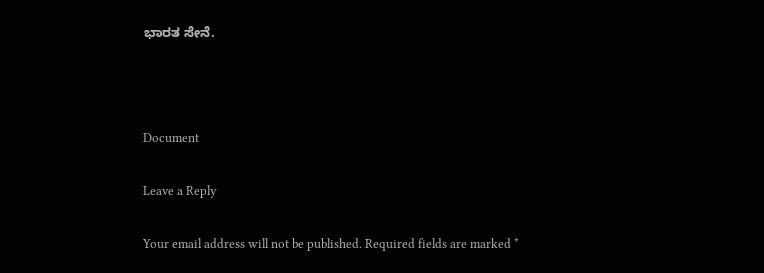ಭಾರತ ಸೇನೆ.



Document

Leave a Reply

Your email address will not be published. Required fields are marked *